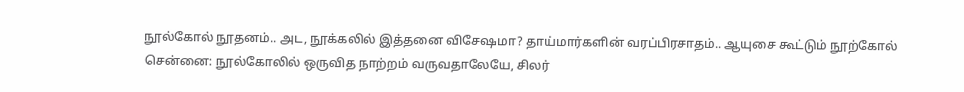நூல்கோல் நூதனம்.. அட, நூக்கலில் இத்தனை விசேஷமா? தாய்மார்களின் வரப்பிரசாதம்.. ஆயுசை கூட்டும் நூற்கோல்
சென்னை: நூல்கோலில் ஒருவித நாற்றம் வருவதாலேயே, சிலர்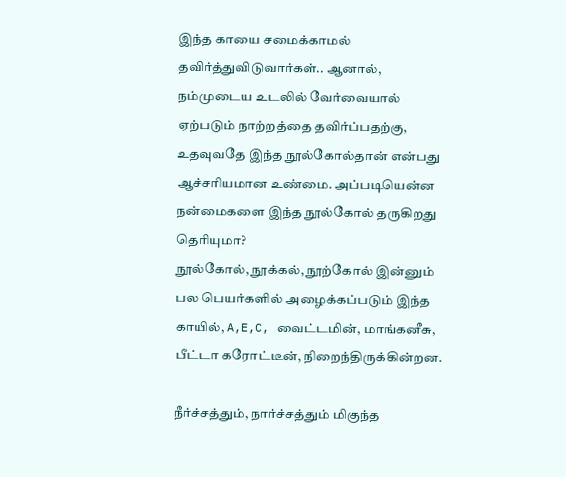இந்த காயை சமைக்காமல் தவிர்த்துவிடுவார்கள்.. ஆனால், நம்முடைய உடலில் வேர்வையால் ஏற்படும் நாற்றத்தை தவிர்ப்பதற்கு, உதவுவதே இந்த நூல்கோல்தான் என்பது ஆச்சரியமான உண்மை. அப்படியென்ன நன்மைகளை இந்த நூல்கோல் தருகிறது தெரியுமா?
நூல்கோல், நூக்கல், நூற்கோல் இன்னும் பல பெயர்களில் அழைக்கப்படும் இந்த காயில், A,E,C, வைட்டமின், மாங்கனீசு, பீட்டா கரோட்டீன், நிறைந்திருக்கின்றன.

நீர்ச்சத்தும், நார்ச்சத்தும் மிகுந்த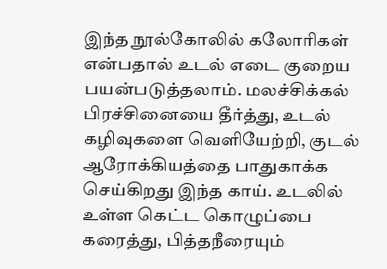இந்த நூல்கோலில் கலோரிகள் என்பதால் உடல் எடை குறைய பயன்படுத்தலாம். மலச்சிக்கல் பிரச்சினையை தீர்த்து, உடல் கழிவுகளை வெளியேற்றி, குடல் ஆரோக்கியத்தை பாதுகாக்க செய்கிறது இந்த காய். உடலில் உள்ள கெட்ட கொழுப்பை கரைத்து, பித்தநீரையும்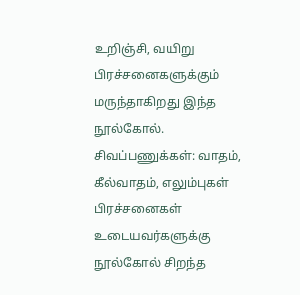உறிஞ்சி, வயிறு பிரச்சனைகளுக்கும் மருந்தாகிறது இந்த நூல்கோல்.
சிவப்பணுக்கள்: வாதம், கீல்வாதம், எலும்புகள் பிரச்சனைகள் உடையவர்களுக்கு நூல்கோல் சிறந்த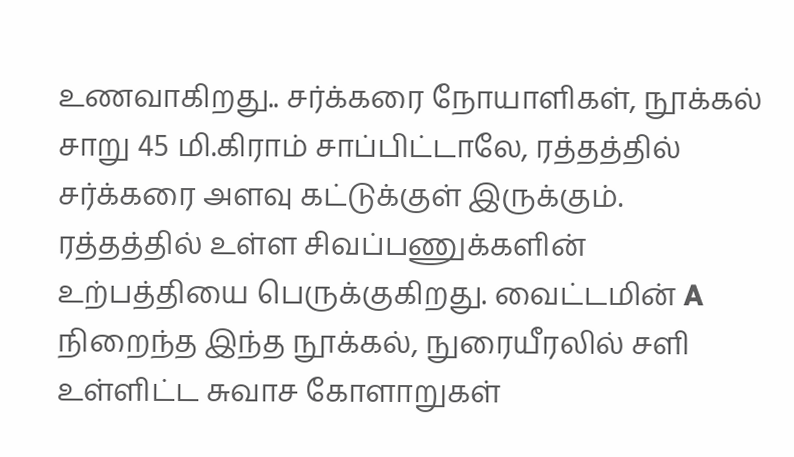உணவாகிறது.. சர்க்கரை நோயாளிகள், நூக்கல் சாறு 45 மி.கிராம் சாப்பிட்டாலே, ரத்தத்தில் சர்க்கரை அளவு கட்டுக்குள் இருக்கும். ரத்தத்தில் உள்ள சிவப்பணுக்களின் உற்பத்தியை பெருக்குகிறது. வைட்டமின் A நிறைந்த இந்த நூக்கல், நுரையீரலில் சளி உள்ளிட்ட சுவாச கோளாறுகள்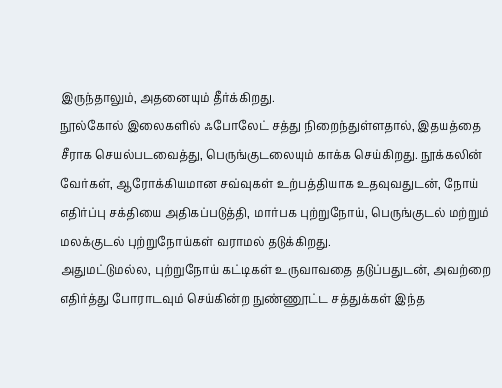இருந்தாலும், அதனையும் தீர்க்கிறது.
நூல்கோல் இலைகளில் ஃபோலேட் சத்து நிறைந்துள்ளதால், இதயத்தை சீராக செயல்படவைத்து, பெருங்குடலையும் காக்க செய்கிறது. நூக்கலின் வேர்கள், ஆரோக்கியமான சவ்வுகள் உற்பத்தியாக உதவுவதுடன், நோய் எதிர்ப்பு சக்தியை அதிகப்படுத்தி, மார்பக புற்றுநோய், பெருங்குடல் மற்றும் மலக்குடல் புற்றுநோய்கள் வராமல் தடுக்கிறது.
அதுமட்டுமல்ல, புற்றுநோய் கட்டிகள் உருவாவதை தடுப்பதுடன், அவற்றை எதிர்த்து போராடவும் செய்கின்ற நுண்ணூட்ட சத்துக்கள் இந்த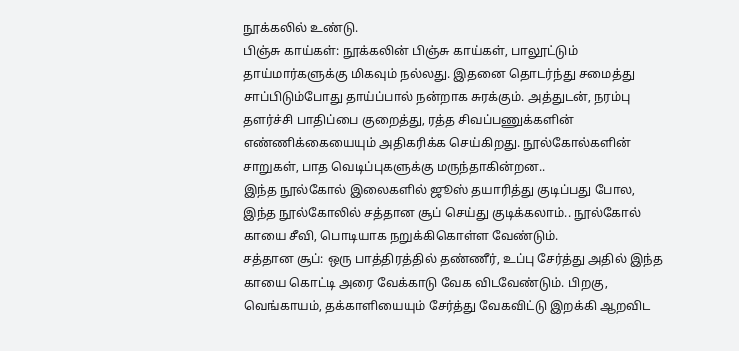நூக்கலில் உண்டு.
பிஞ்சு காய்கள்: நூக்கலின் பிஞ்சு காய்கள், பாலூட்டும் தாய்மார்களுக்கு மிகவும் நல்லது. இதனை தொடர்ந்து சமைத்து சாப்பிடும்போது தாய்ப்பால் நன்றாக சுரக்கும். அத்துடன், நரம்பு தளர்ச்சி பாதிப்பை குறைத்து, ரத்த சிவப்பணுக்களின் எண்ணிக்கையையும் அதிகரிக்க செய்கிறது. நூல்கோல்களின் சாறுகள், பாத வெடிப்புகளுக்கு மருந்தாகின்றன..
இந்த நூல்கோல் இலைகளில் ஜூஸ் தயாரித்து குடிப்பது போல, இந்த நூல்கோலில் சத்தான சூப் செய்து குடிக்கலாம்.. நூல்கோல் காயை சீவி, பொடியாக நறுக்கிகொள்ள வேண்டும்.
சத்தான சூப்: ஒரு பாத்திரத்தில் தண்ணீர், உப்பு சேர்த்து அதில் இந்த காயை கொட்டி அரை வேக்காடு வேக விடவேண்டும். பிறகு, வெங்காயம், தக்காளியையும் சேர்த்து வேகவிட்டு இறக்கி ஆறவிட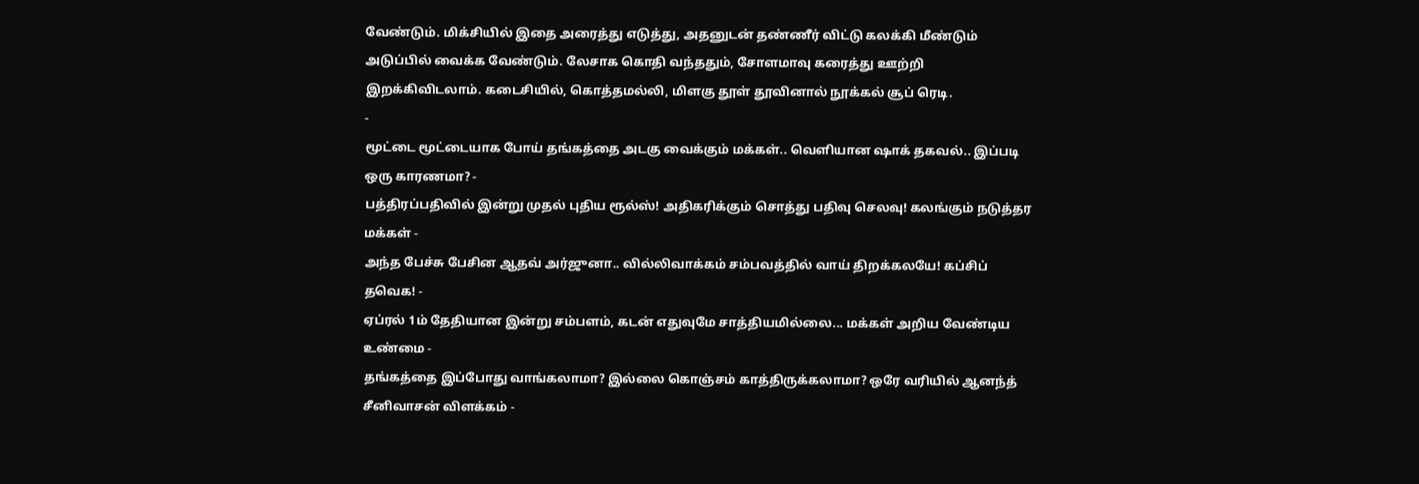வேண்டும். மிக்சியில் இதை அரைத்து எடுத்து, அதனுடன் தண்ணீர் விட்டு கலக்கி மீண்டும் அடுப்பில் வைக்க வேண்டும். லேசாக கொதி வந்ததும், சோளமாவு கரைத்து ஊற்றி இறக்கிவிடலாம். கடைசியில், கொத்தமல்லி, மிளகு தூள் தூவினால் நூக்கல் சூப் ரெடி.
-
மூட்டை மூட்டையாக போய் தங்கத்தை அடகு வைக்கும் மக்கள்.. வெளியான ஷாக் தகவல்.. இப்படி ஒரு காரணமா? -
பத்திரப்பதிவில் இன்று முதல் புதிய ரூல்ஸ்! அதிகரிக்கும் சொத்து பதிவு செலவு! கலங்கும் நடுத்தர மக்கள் -
அந்த பேச்சு பேசின ஆதவ் அர்ஜுனா.. வில்லிவாக்கம் சம்பவத்தில் வாய் திறக்கலயே! கப்சிப் தவெக! -
ஏப்ரல் 1ம் தேதியான இன்று சம்பளம், கடன் எதுவுமே சாத்தியமில்லை... மக்கள் அறிய வேண்டிய உண்மை -
தங்கத்தை இப்போது வாங்கலாமா? இல்லை கொஞ்சம் காத்திருக்கலாமா? ஒரே வரியில் ஆனந்த் சீனிவாசன் விளக்கம் -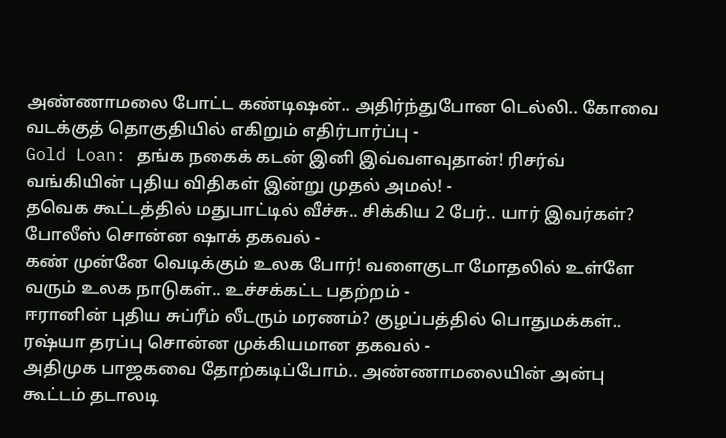அண்ணாமலை போட்ட கண்டிஷன்.. அதிர்ந்துபோன டெல்லி.. கோவை வடக்குத் தொகுதியில் எகிறும் எதிர்பார்ப்பு -
Gold Loan: தங்க நகைக் கடன் இனி இவ்வளவுதான்! ரிசர்வ் வங்கியின் புதிய விதிகள் இன்று முதல் அமல்! -
தவெக கூட்டத்தில் மதுபாட்டில் வீச்சு.. சிக்கிய 2 பேர்.. யார் இவர்கள்? போலீஸ் சொன்ன ஷாக் தகவல் -
கண் முன்னே வெடிக்கும் உலக போர்! வளைகுடா மோதலில் உள்ளே வரும் உலக நாடுகள்.. உச்சக்கட்ட பதற்றம் -
ஈரானின் புதிய சுப்ரீம் லீடரும் மரணம்? குழப்பத்தில் பொதுமக்கள்.. ரஷ்யா தரப்பு சொன்ன முக்கியமான தகவல் -
அதிமுக பாஜகவை தோற்கடிப்போம்.. அண்ணாமலையின் அன்பு கூட்டம் தடாலடி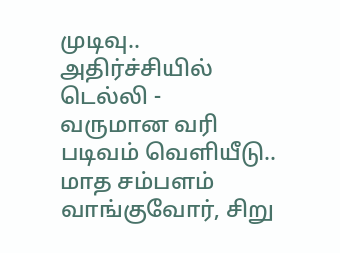முடிவு.. அதிர்ச்சியில் டெல்லி -
வருமான வரி படிவம் வெளியீடு.. மாத சம்பளம் வாங்குவோர், சிறு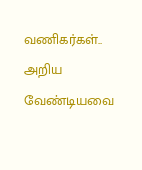வணிகர்கள்.. அறிய வேண்டியவை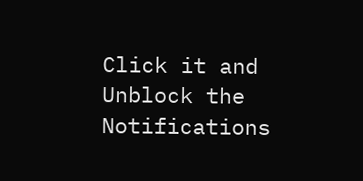Click it and Unblock the Notifications